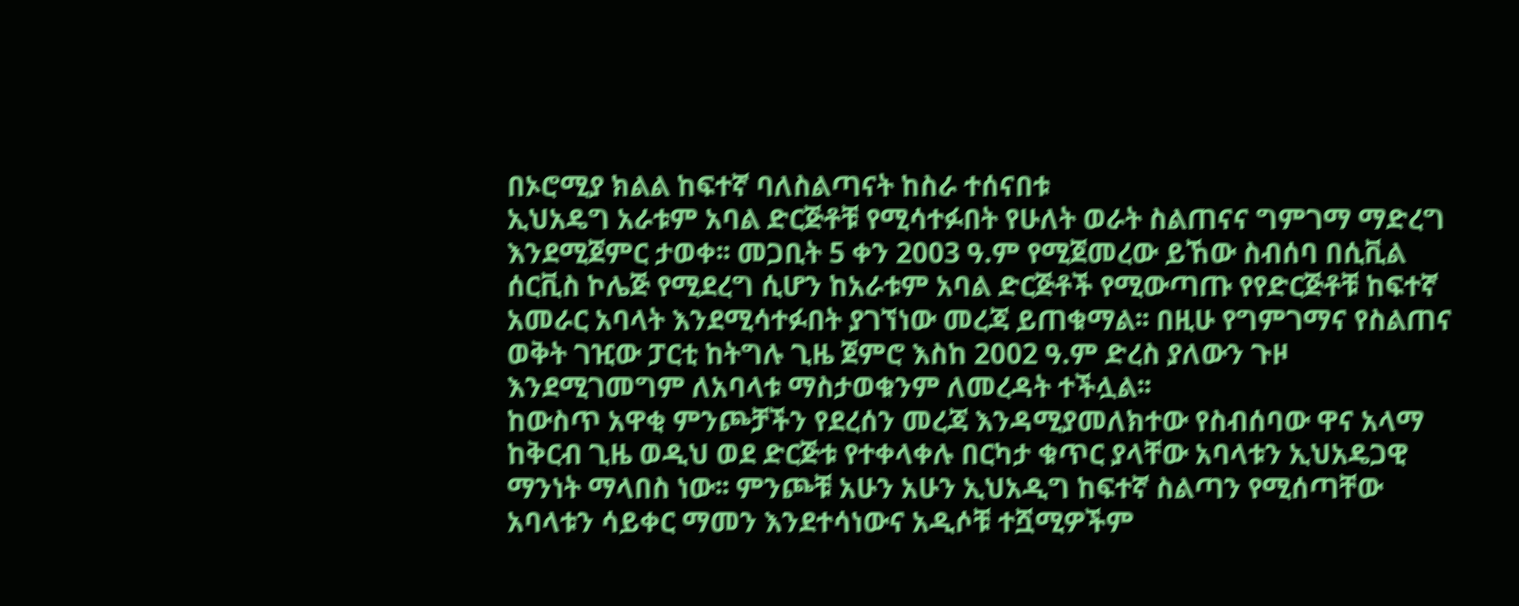በኦሮሚያ ክልል ከፍተኛ ባለስልጣናት ከስራ ተሰናበቱ
ኢህአዴግ አራቱም አባል ድርጅቶቹ የሚሳተፉበት የሁለት ወራት ስልጠናና ግምገማ ማድረግ እንደሚጀምር ታወቀ፡፡ መጋቢት 5 ቀን 2003 ዓ.ም የሚጀመረው ይኸው ስብሰባ በሲቪል ሰርቪስ ኮሌጅ የሚደረግ ሲሆን ከአራቱም አባል ድርጅቶች የሚውጣጡ የየድርጅቶቹ ከፍተኛ አመራር አባላት እንደሚሳተፉበት ያገኘነው መረጃ ይጠቁማል፡፡ በዚሁ የግምገማና የስልጠና ወቅት ገዢው ፓርቲ ከትግሉ ጊዜ ጀምሮ እስከ 2002 ዓ.ም ድረስ ያለውን ጉዞ እንደሚገመግም ለአባላቱ ማስታወቁንም ለመረዳት ተችሏል፡፡
ከውስጥ አዋቂ ምንጮቻችን የደረሰን መረጃ እንዳሚያመለክተው የስብሰባው ዋና አላማ ከቅርብ ጊዜ ወዲህ ወደ ድርጅቱ የተቀላቀሉ በርካታ ቁጥር ያላቸው አባላቱን ኢህአዴጋዊ ማንነት ማላበስ ነው፡፡ ምንጮቹ አሁን አሁን ኢህአዲግ ከፍተኛ ስልጣን የሚሰጣቸው አባላቱን ሳይቀር ማመን እንደተሳነውና አዲሶቹ ተሿሚዎችም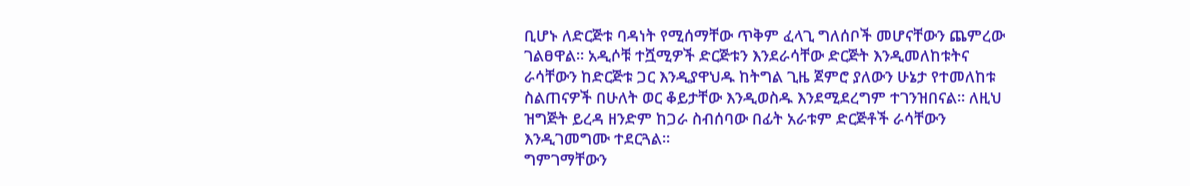ቢሆኑ ለድርጅቱ ባዳነት የሚሰማቸው ጥቅም ፈላጊ ግለሰቦች መሆናቸውን ጨምረው ገልፀዋል፡፡ አዲሶቹ ተሿሚዎች ድርጅቱን እንደራሳቸው ድርጅት እንዲመለከቱትና ራሳቸውን ከድርጅቱ ጋር እንዲያዋህዱ ከትግል ጊዜ ጀምሮ ያለውን ሁኔታ የተመለከቱ ስልጠናዎች በሁለት ወር ቆይታቸው እንዲወስዱ እንደሚደረግም ተገንዝበናል፡፡ ለዚህ ዝግጅት ይረዳ ዘንድም ከጋራ ስብሰባው በፊት አራቱም ድርጅቶች ራሳቸውን እንዲገመግሙ ተደርጓል፡፡
ግምገማቸውን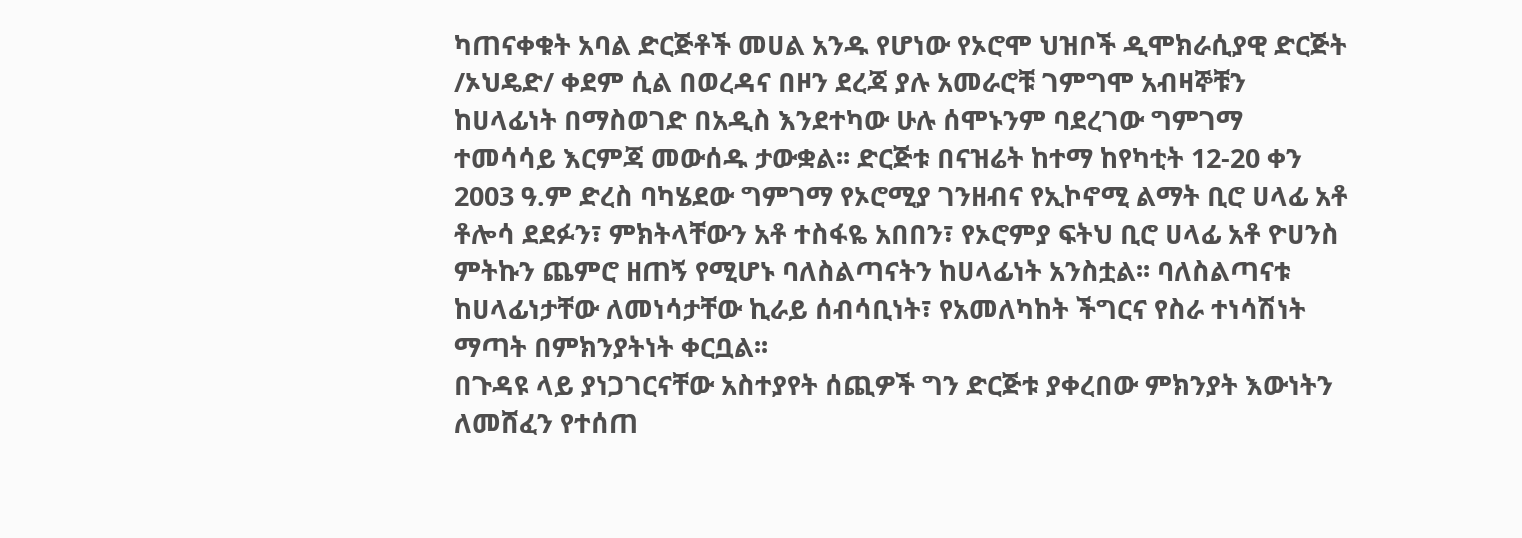ካጠናቀቁት አባል ድርጅቶች መሀል አንዱ የሆነው የኦሮሞ ህዝቦች ዲሞክራሲያዊ ድርጅት /ኦህዴድ/ ቀደም ሲል በወረዳና በዞን ደረጃ ያሉ አመራሮቹ ገምግሞ አብዛኞቹን ከሀላፊነት በማስወገድ በአዲስ እንደተካው ሁሉ ሰሞኑንም ባደረገው ግምገማ ተመሳሳይ እርምጃ መውሰዱ ታውቋል፡፡ ድርጅቱ በናዝሬት ከተማ ከየካቲት 12-20 ቀን 2003 ዓ.ም ድረስ ባካሄደው ግምገማ የኦሮሚያ ገንዘብና የኢኮኖሚ ልማት ቢሮ ሀላፊ አቶ ቶሎሳ ደደፉን፣ ምክትላቸውን አቶ ተስፋዬ አበበን፣ የኦሮምያ ፍትህ ቢሮ ሀላፊ አቶ ዮሀንስ ምትኩን ጨምሮ ዘጠኝ የሚሆኑ ባለስልጣናትን ከሀላፊነት አንስቷል፡፡ ባለስልጣናቱ ከሀላፊነታቸው ለመነሳታቸው ኪራይ ሰብሳቢነት፣ የአመለካከት ችግርና የስራ ተነሳሽነት ማጣት በምክንያትነት ቀርቧል፡፡
በጉዳዩ ላይ ያነጋገርናቸው አስተያየት ሰጪዎች ግን ድርጅቱ ያቀረበው ምክንያት እውነትን ለመሸፈን የተሰጠ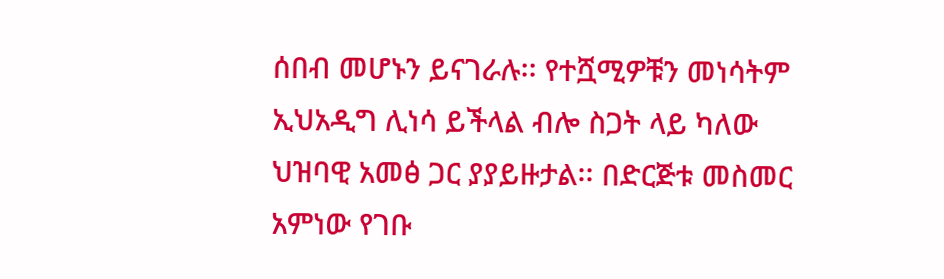ሰበብ መሆኑን ይናገራሉ፡፡ የተሿሚዎቹን መነሳትም ኢህአዲግ ሊነሳ ይችላል ብሎ ስጋት ላይ ካለው ህዝባዊ አመፅ ጋር ያያይዙታል፡፡ በድርጅቱ መስመር አምነው የገቡ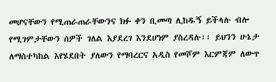መሆናቸውን የሚጠራጠራቸውንና ክፉ ቀን ቢመጣ ሊከዱኝ ይችላሉ ብሎ የሚገምታቸውን ሰዎች ገለል እያደረገ እንደሆነም ያስረዳሉ፡፡ ይህንን ሁኔታ ለማስተካከል እየሄደበት ያለውን የማባረርና አዲስ የመሾም እርምጃም ለውጥ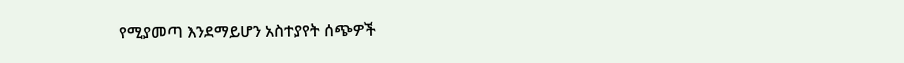የሚያመጣ እንደማይሆን አስተያየት ሰጭዎች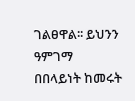ገልፀዋል፡፡ ይህንን ዓምገማ በበላይነት ከመሩት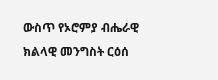ውስጥ የኦሮምያ ብሔራዊ ክልላዊ መንግስት ርዕሰ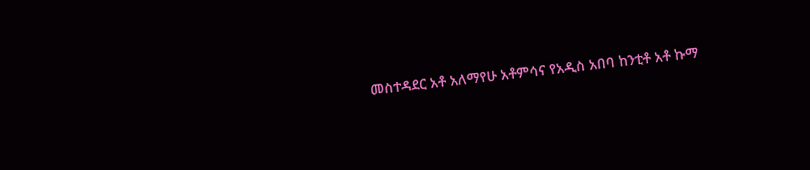መስተዳደር አቶ አለማየሁ አቶምሳና የአዲስ አበባ ከንቲቶ አቶ ኩማ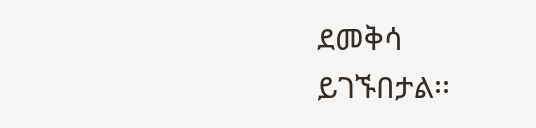ደመቅሳ ይገኙበታል፡፡